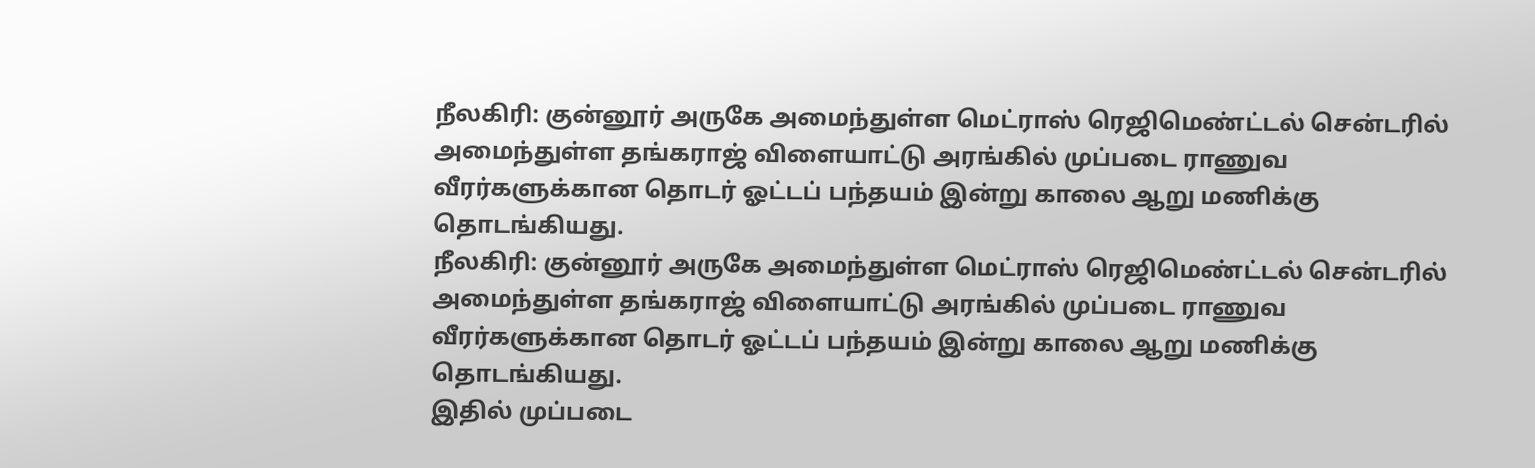நீலகிரி: குன்னூர் அருகே அமைந்துள்ள மெட்ராஸ் ரெஜிமெண்ட்டல் சென்டரில் அமைந்துள்ள தங்கராஜ் விளையாட்டு அரங்கில் முப்படை ராணுவ வீரர்களுக்கான தொடர் ஓட்டப் பந்தயம் இன்று காலை ஆறு மணிக்கு தொடங்கியது.
நீலகிரி: குன்னூர் அருகே அமைந்துள்ள மெட்ராஸ் ரெஜிமெண்ட்டல் சென்டரில் அமைந்துள்ள தங்கராஜ் விளையாட்டு அரங்கில் முப்படை ராணுவ வீரர்களுக்கான தொடர் ஓட்டப் பந்தயம் இன்று காலை ஆறு மணிக்கு தொடங்கியது.
இதில் முப்படை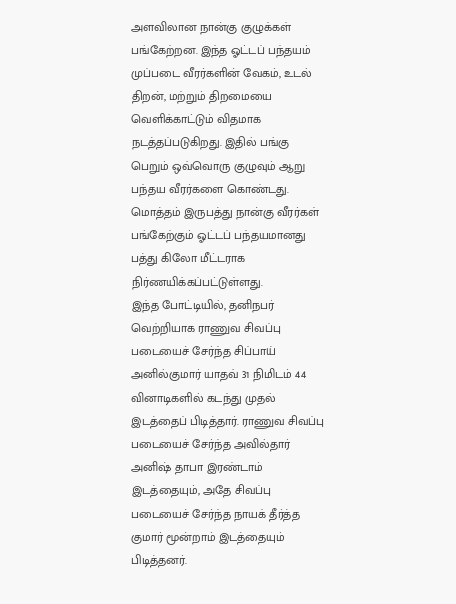அளவிலான நான்கு குழுக்கள் பங்கேற்றன. இந்த ஓட்டப் பந்தயம் முப்படை வீரர்களின் வேகம், உடல் திறன், மற்றும் திறமையை வெளிக்காட்டும் விதமாக நடத்தப்படுகிறது. இதில் பங்கு பெறும் ஒவ்வொரு குழுவும் ஆறு பந்தய வீரர்களை கொண்டது. மொத்தம் இருபத்து நான்கு வீரர்கள் பங்கேற்கும் ஓட்டப் பந்தயமானது பத்து கிலோ மீட்டராக நிர்ணயிக்கப்பட்டுள்ளது.
இந்த போட்டியில், தனிநபர் வெற்றியாக ராணுவ சிவப்பு படையைச் சேர்ந்த சிப்பாய் அனில்குமார் யாதவ் 31 நிமிடம் 44 வினாடிகளில் கடந்து முதல் இடத்தைப் பிடித்தார். ராணுவ சிவப்பு படையைச் சேர்ந்த அவில்தார் அனிஷ் தாபா இரண்டாம் இடத்தையும், அதே சிவப்பு படையைச் சேர்ந்த நாயக் தீர்த்த குமார் மூன்றாம் இடத்தையும் பிடித்தனர்.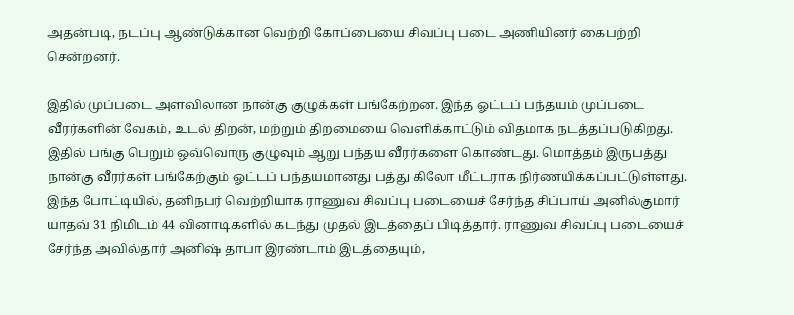அதன்படி, நடப்பு ஆண்டுக்கான வெற்றி கோப்பையை சிவப்பு படை அணியினர் கைபற்றி சென்றனர்.

இதில் முப்படை அளவிலான நான்கு குழுக்கள் பங்கேற்றன. இந்த ஓட்டப் பந்தயம் முப்படை வீரர்களின் வேகம், உடல் திறன், மற்றும் திறமையை வெளிக்காட்டும் விதமாக நடத்தப்படுகிறது. இதில் பங்கு பெறும் ஒவ்வொரு குழுவும் ஆறு பந்தய வீரர்களை கொண்டது. மொத்தம் இருபத்து நான்கு வீரர்கள் பங்கேற்கும் ஓட்டப் பந்தயமானது பத்து கிலோ மீட்டராக நிர்ணயிக்கப்பட்டுள்ளது.
இந்த போட்டியில், தனிநபர் வெற்றியாக ராணுவ சிவப்பு படையைச் சேர்ந்த சிப்பாய் அனில்குமார் யாதவ் 31 நிமிடம் 44 வினாடிகளில் கடந்து முதல் இடத்தைப் பிடித்தார். ராணுவ சிவப்பு படையைச் சேர்ந்த அவில்தார் அனிஷ் தாபா இரண்டாம் இடத்தையும்,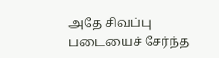அதே சிவப்பு படையைச் சேர்ந்த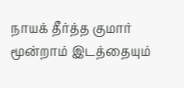நாயக் தீர்த்த குமார் மூன்றாம் இடத்தையும்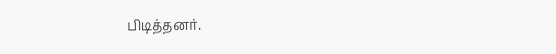பிடித்தனர்.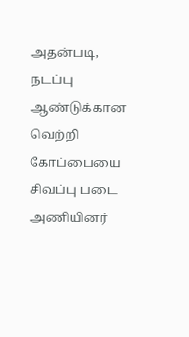அதன்படி, நடப்பு ஆண்டுக்கான வெற்றி கோப்பையை சிவப்பு படை அணியினர்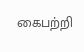கைபற்றி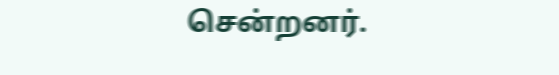சென்றனர்.